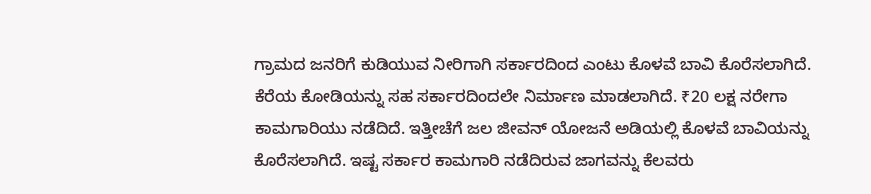ಗ್ರಾಮದ ಜನರಿಗೆ ಕುಡಿಯುವ ನೀರಿಗಾಗಿ ಸರ್ಕಾರದಿಂದ ಎಂಟು ಕೊಳವೆ ಬಾವಿ ಕೊರೆಸಲಾಗಿದೆ. ಕೆರೆಯ ಕೋಡಿಯನ್ನು ಸಹ ಸರ್ಕಾರದಿಂದಲೇ ನಿರ್ಮಾಣ ಮಾಡಲಾಗಿದೆ. ₹20 ಲಕ್ಷ ನರೇಗಾ ಕಾಮಗಾರಿಯು ನಡೆದಿದೆ. ಇತ್ತೀಚೆಗೆ ಜಲ ಜೀವನ್ ಯೋಜನೆ ಅಡಿಯಲ್ಲಿ ಕೊಳವೆ ಬಾವಿಯನ್ನು ಕೊರೆಸಲಾಗಿದೆ. ಇಷ್ಟ ಸರ್ಕಾರ ಕಾಮಗಾರಿ ನಡೆದಿರುವ ಜಾಗವನ್ನು ಕೆಲವರು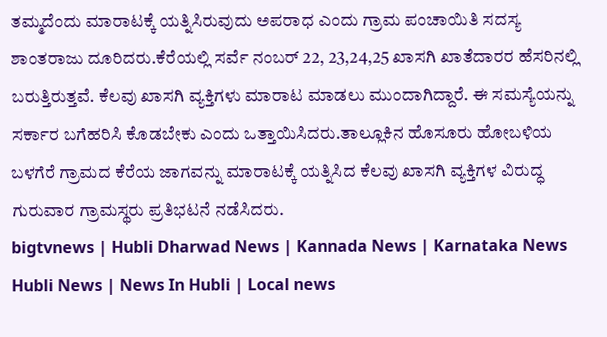ತಮ್ಮದೆಂದು ಮಾರಾಟಕ್ಕೆ ಯತ್ನಿಸಿರುವುದು ಅಪರಾಧ ಎಂದು ಗ್ರಾಮ ಪಂಚಾಯಿತಿ ಸದಸ್ಯ ಶಾಂತರಾಜು ದೂರಿದರು.ಕೆರೆಯಲ್ಲಿ ಸರ್ವೆ ನಂಬರ್ 22, 23,24,25 ಖಾಸಗಿ ಖಾತೆದಾರರ ಹೆಸರಿನಲ್ಲಿ ಬರುತ್ತಿರುತ್ತವೆ. ಕೆಲವು ಖಾಸಗಿ ವ್ಯಕ್ತಿಗಳು ಮಾರಾಟ ಮಾಡಲು ಮುಂದಾಗಿದ್ದಾರೆ. ಈ ಸಮಸ್ಯೆಯನ್ನು ಸರ್ಕಾರ ಬಗೆಹರಿಸಿ ಕೊಡಬೇಕು ಎಂದು ಒತ್ತಾಯಿಸಿದರು.ತಾಲ್ಲೂಕಿನ ಹೊಸೂರು ಹೋಬಳಿಯ ಬಳಗೆರೆ ಗ್ರಾಮದ ಕೆರೆಯ ಜಾಗವನ್ನು ಮಾರಾಟಕ್ಕೆ ಯತ್ನಿಸಿದ ಕೆಲವು ಖಾಸಗಿ ವ್ಯಕ್ತಿಗಳ ವಿರುದ್ಧ ಗುರುವಾರ ಗ್ರಾಮಸ್ಥರು ಪ್ರತಿಭಟನೆ ನಡೆಸಿದರು.
bigtvnews | Hubli Dharwad News | Kannada News | Karnataka News Hubli News | News In Hubli | Local news